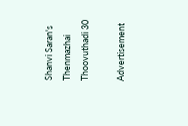Shanvi Saran's Thenmazhai Thoovuthadi 30

Advertisement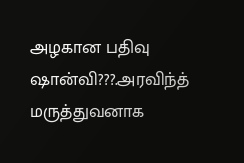அழகான பதிவு ஷான்வி???.அரவிந்த் மருத்துவனாக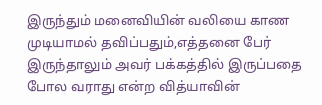இருந்தும் மனைவியின் வலியை காண முடியாமல் தவிப்பதும்,எத்தனை பேர் இருந்தாலும் அவர் பக்கத்தில் இருப்பதை போல வராது என்ற வித்யாவின்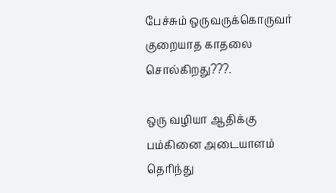பேச்சும் ஒருவருக்கொருவர் குறையாத காதலை சொல்கிறது???.

ஒரு வழியா ஆதிக்கு பம்கினை அடையாளம் தெரிந்து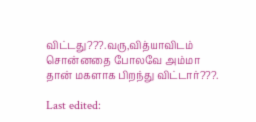விட்டது???.வரு,வித்யாவிடம் சொன்னதை போலவே அம்மா தான் மகளாக பிறந்து விட்டார்???.

Last edited: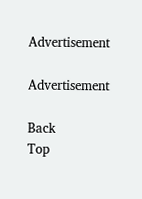Advertisement

Advertisement

Back
Top